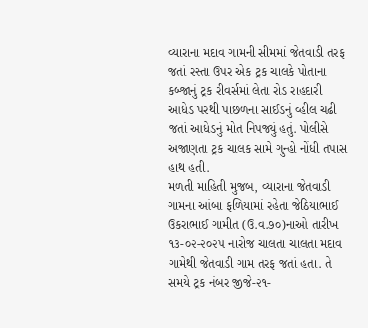વ્યારાના મદાવ ગામની સીમમાં જેતવાડી તરફ જતાં રસ્તા ઉપર એક ટ્રક ચાલકે પોતાના કબ્જાનું ટ્રક રીવર્સમાં લેતા રોડ રાહદારી આધેડ પરથી પાછળના સાઈડનું વ્હીલ ચઢી જતાં આધેડનું મોત નિપજ્યું હતું. પોલીસે અજાણતા ટ્રક ચાલક સામે ગુન્હો નોંધી તપાસ હાથ હતી.
મળતી માહિતી મુજબ, વ્યારાના જેતવાડી ગામના આંબા ફળિયામાં રહેતા જેઠિયાભાઈ ઉકરાભાઈ ગામીત (ઉ.વ.૭૦)નાઓ તારીખ ૧૩-૦૨-૨૦૨૫ નારોજ ચાલતા ચાલતા મદાવ ગામેથી જેતવાડી ગામ તરફ જતાં હતા. તે સમયે ટ્રક નંબર જીજે-૨૧-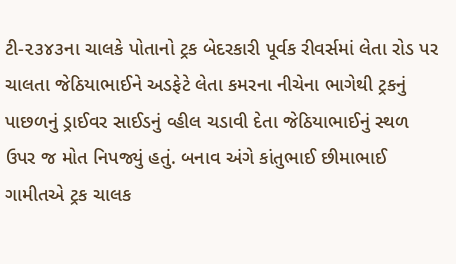ટી-૨૩૪૩ના ચાલકે પોતાનો ટ્રક બેદરકારી પૂર્વક રીવર્સમાં લેતા રોડ પર ચાલતા જેઠિયાભાઈને અડફેટે લેતા કમરના નીચેના ભાગેથી ટ્રકનું પાછળનું ડ્રાઈવર સાઈડનું વ્હીલ ચડાવી દેતા જેઠિયાભાઈનું સ્થળ ઉપર જ મોત નિપજ્યું હતું. બનાવ અંગે કાંતુભાઈ છીમાભાઈ ગામીતએ ટ્રક ચાલક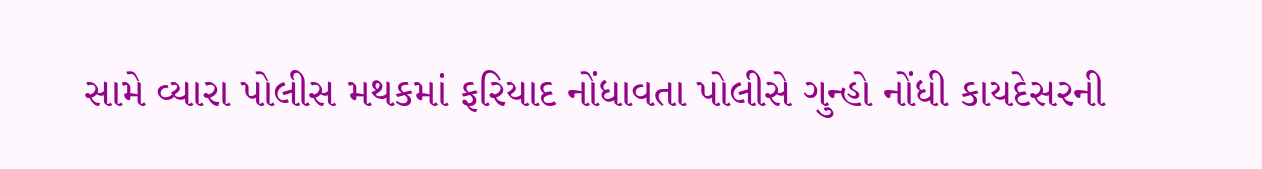સામે વ્યારા પોલીસ મથકમાં ફરિયાદ નોંધાવતા પોલીસે ગુન્હો નોંધી કાયદેસરની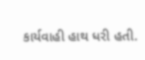કાર્યવાહી હાથ ધરી હતી.